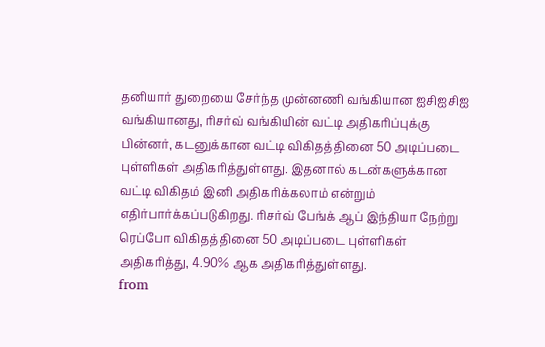தனியார் துறையை சேர்ந்த முன்னணி வங்கியான ஐசிஐசிஐ வங்கியானது, ரிசர்வ் வங்கியின் வட்டி அதிகரிப்புக்கு பின்னர், கடனுக்கான வட்டி விகிதத்தினை 50 அடிப்படை புள்ளிகள் அதிகரித்துள்ளது. இதனால் கடன்களுக்கான வட்டி விகிதம் இனி அதிகரிக்கலாம் என்றும் எதிர்பார்க்கப்படுகிறது. ரிசர்வ் பேங்க் ஆப் இந்தியா நேற்று ரெப்போ விகிதத்தினை 50 அடிப்படை புள்ளிகள் அதிகரித்து, 4.90% ஆக அதிகரித்துள்ளது.
from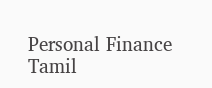Personal Finance Tamil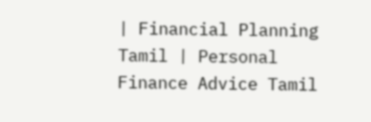| Financial Planning Tamil | Personal Finance Advice Tamil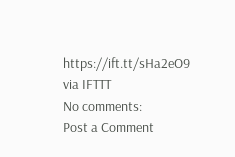https://ift.tt/sHa2eO9
via IFTTT
No comments:
Post a Comment